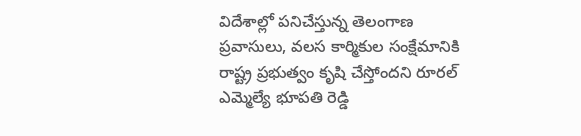విదేశాల్లో పనిచేస్తున్న తెలంగాణ ప్రవాసులు, వలస కార్మికుల సంక్షేమానికి రాష్ట్ర ప్రభుత్వం కృషి చేస్తోందని రూరల్ ఎమ్మెల్యే భూపతి రెడ్డి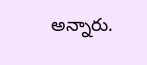అన్నారు.